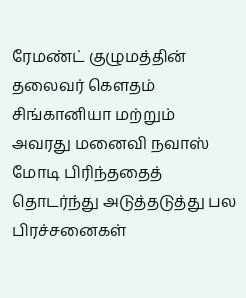ரேமண்ட் குழுமத்தின் தலைவர் கௌதம் சிங்கானியா மற்றும் அவரது மனைவி நவாஸ் மோடி பிரிந்ததைத் தொடர்ந்து அடுத்தடுத்து பல பிரச்சனைகள்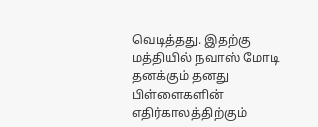வெடித்தது. இதற்கு மத்தியில் நவாஸ் மோடி தனக்கும் தனது பிள்ளைகளின் எதிர்காலத்திற்கும்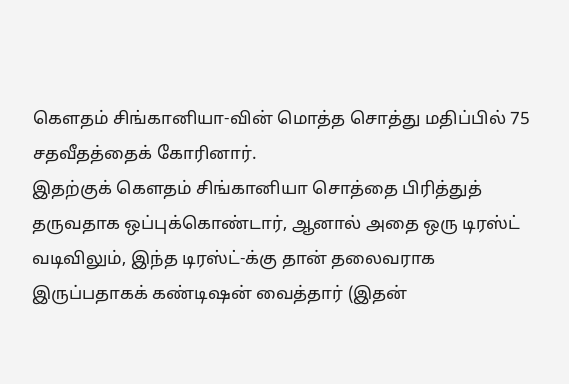கௌதம் சிங்கானியா-வின் மொத்த சொத்து மதிப்பில் 75 சதவீதத்தைக் கோரினார்.
இதற்குக் கௌதம் சிங்கானியா சொத்தை பிரித்துத் தருவதாக ஒப்புக்கொண்டார், ஆனால் அதை ஒரு டிரஸ்ட் வடிவிலும், இந்த டிரஸ்ட்-க்கு தான் தலைவராக இருப்பதாகக் கண்டிஷன் வைத்தார் (இதன்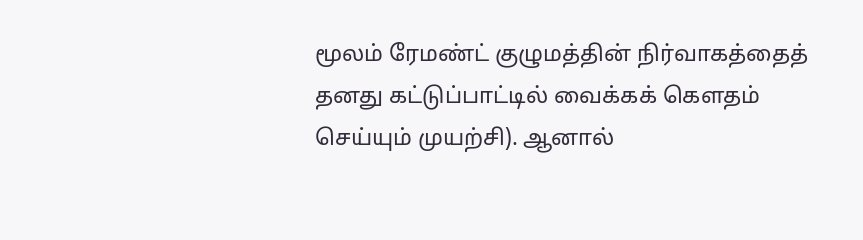மூலம் ரேமண்ட் குழுமத்தின் நிர்வாகத்தைத் தனது கட்டுப்பாட்டில் வைக்கக் கௌதம் செய்யும் முயற்சி). ஆனால்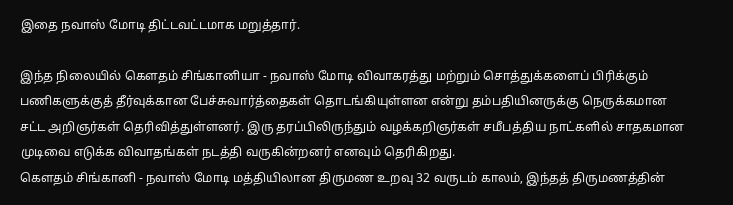இதை நவாஸ் மோடி திட்டவட்டமாக மறுத்தார்.

இந்த நிலையில் கௌதம் சிங்கானியா - நவாஸ் மோடி விவாகரத்து மற்றும் சொத்துக்களைப் பிரிக்கும் பணிகளுக்குத் தீர்வுக்கான பேச்சுவார்த்தைகள் தொடங்கியுள்ளன என்று தம்பதியினருக்கு நெருக்கமான சட்ட அறிஞர்கள் தெரிவித்துள்ளனர். இரு தரப்பிலிருந்தும் வழக்கறிஞர்கள் சமீபத்திய நாட்களில் சாதகமான முடிவை எடுக்க விவாதங்கள் நடத்தி வருகின்றனர் எனவும் தெரிகிறது.
கௌதம் சிங்கானி - நவாஸ் மோடி மத்தியிலான திருமண உறவு 32 வருடம் காலம், இந்தத் திருமணத்தின்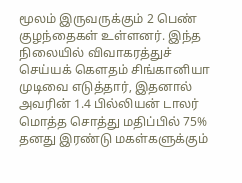மூலம் இருவருக்கும் 2 பெண் குழந்தைகள் உள்ளனர். இந்த நிலையில் விவாகரத்துச் செய்யக் கௌதம் சிங்கானியா முடிவை எடுத்தார், இதனால் அவரின் 1.4 பில்லியன் டாலர் மொத்த சொத்து மதிப்பில் 75% தனது இரண்டு மகள்களுக்கும்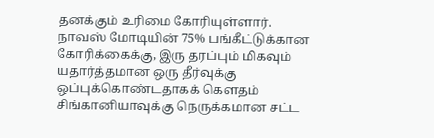தனக்கும் உரிமை கோரியுள்ளார்.
நாவஸ் மோடியின் 75% பங்கீட்டுக்கான கோரிக்கைக்கு, இரு தரப்பும் மிகவும் யதார்த்தமான ஒரு தீர்வுக்கு ஒப்புக்கொண்டதாகக் கௌதம் சிங்கானியாவுக்கு நெருக்கமான சட்ட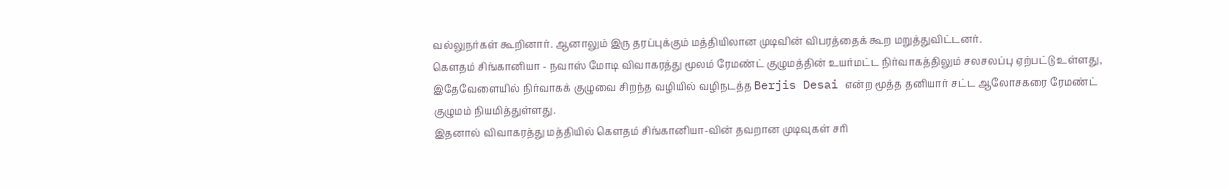வல்லுநர்கள் கூறினார். ஆனாலும் இரு தரப்புக்கும் மத்தியிலான முடிவின் விபரத்தைக் கூற மறுத்துவிட்டனர்.
கௌதம் சிங்கானியா - நவாஸ் மோடி விவாகரத்து மூலம் ரேமண்ட் குழுமத்தின் உயர்மட்ட நிர்வாகத்திலும் சலசலப்பு ஏற்பட்டு உள்ளது, இதேவேளையில் நிர்வாகக் குழுவை சிறந்த வழியில் வழிநடத்த Berjis Desai என்ற மூத்த தனியார் சட்ட ஆலோசகரை ரேமண்ட் குழுமம் நியமித்துள்ளது.
இதனால் விவாகரத்து மத்தியில் கௌதம் சிங்கானியா-வின் தவறான முடிவுகள் சரி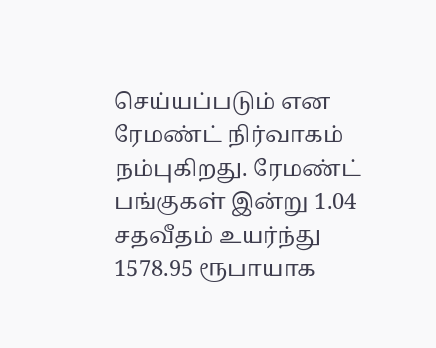செய்யப்படும் என ரேமண்ட் நிர்வாகம் நம்புகிறது. ரேமண்ட் பங்குகள் இன்று 1.04 சதவீதம் உயர்ந்து 1578.95 ரூபாயாக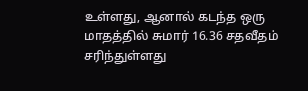உள்ளது, ஆனால் கடந்த ஒரு மாதத்தில் சுமார் 16.36 சதவீதம் சரிந்துள்ளது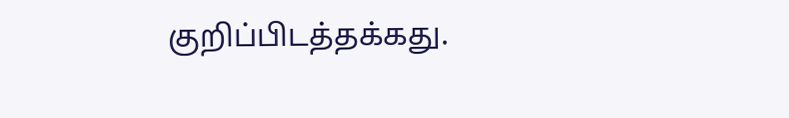குறிப்பிடத்தக்கது.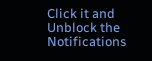Click it and Unblock the Notifications